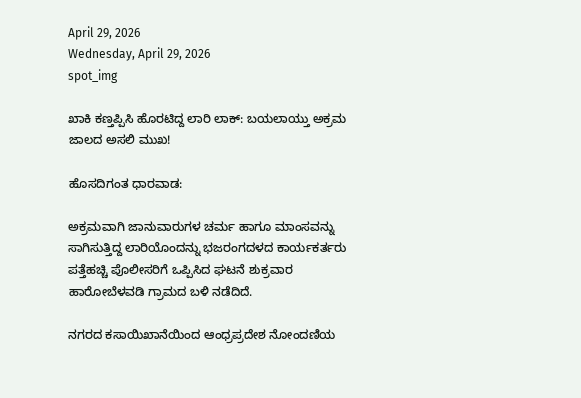April 29, 2026
Wednesday, April 29, 2026
spot_img

ಖಾಕಿ ಕಣ್ತಪ್ಪಿಸಿ ಹೊರಟಿದ್ದ ಲಾರಿ ಲಾಕ್: ಬಯಲಾಯ್ತು ಅಕ್ರಮ ಜಾಲದ ಅಸಲಿ ಮುಖ!

ಹೊಸದಿಗಂತ ಧಾರವಾಡ:

ಅಕ್ರಮವಾಗಿ ಜಾನುವಾರುಗಳ ಚರ್ಮ ಹಾಗೂ ಮಾಂಸವನ್ನು ಸಾಗಿಸುತ್ತಿದ್ದ ಲಾರಿಯೊಂದನ್ನು ಭಜರಂಗದಳದ ಕಾರ್ಯಕರ್ತರು ಪತ್ತೆಹಚ್ಚಿ ಪೊಲೀಸರಿಗೆ ಒಪ್ಪಿಸಿದ ಘಟನೆ ಶುಕ್ರವಾರ ಹಾರೋಬೆಳವಡಿ ಗ್ರಾಮದ ಬಳಿ ನಡೆದಿದೆ.

ನಗರದ ಕಸಾಯಿಖಾನೆಯಿಂದ ಆಂಧ್ರಪ್ರದೇಶ ನೋಂದಣಿಯ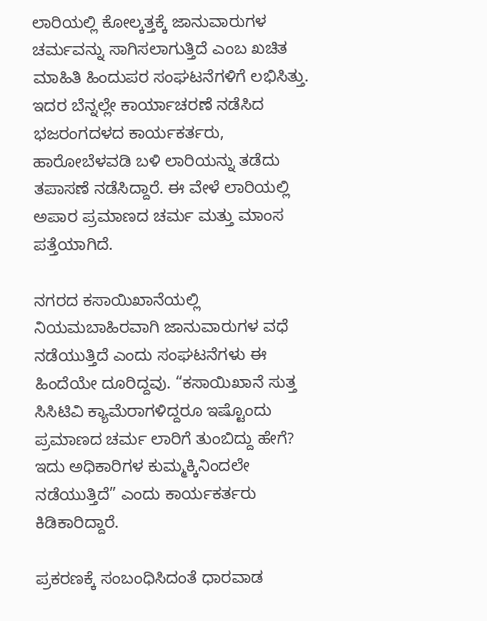ಲಾರಿಯಲ್ಲಿ ಕೋಲ್ಕತ್ತಕ್ಕೆ ಜಾನುವಾರುಗಳ ಚರ್ಮವನ್ನು ಸಾಗಿಸಲಾಗುತ್ತಿದೆ ಎಂಬ ಖಚಿತ ಮಾಹಿತಿ ಹಿಂದುಪರ ಸಂಘಟನೆಗಳಿಗೆ ಲಭಿಸಿತ್ತು. ಇದರ ಬೆನ್ನಲ್ಲೇ ಕಾರ್ಯಾಚರಣೆ ನಡೆಸಿದ ಭಜರಂಗದಳದ ಕಾರ್ಯಕರ್ತರು, ಹಾರೋಬೆಳವಡಿ ಬಳಿ ಲಾರಿಯನ್ನು ತಡೆದು ತಪಾಸಣೆ ನಡೆಸಿದ್ದಾರೆ. ಈ ವೇಳೆ ಲಾರಿಯಲ್ಲಿ ಅಪಾರ ಪ್ರಮಾಣದ ಚರ್ಮ ಮತ್ತು ಮಾಂಸ ಪತ್ತೆಯಾಗಿದೆ.

ನಗರದ ಕಸಾಯಿಖಾನೆಯಲ್ಲಿ ನಿಯಮಬಾಹಿರವಾಗಿ ಜಾನುವಾರುಗಳ ವಧೆ ನಡೆಯುತ್ತಿದೆ ಎಂದು ಸಂಘಟನೆಗಳು ಈ ಹಿಂದೆಯೇ ದೂರಿದ್ದವು. “ಕಸಾಯಿಖಾನೆ ಸುತ್ತ ಸಿಸಿಟಿವಿ ಕ್ಯಾಮೆರಾಗಳಿದ್ದರೂ ಇಷ್ಟೊಂದು ಪ್ರಮಾಣದ ಚರ್ಮ ಲಾರಿಗೆ ತುಂಬಿದ್ದು ಹೇಗೆ? ಇದು ಅಧಿಕಾರಿಗಳ ಕುಮ್ಮಕ್ಕಿನಿಂದಲೇ ನಡೆಯುತ್ತಿದೆ” ಎಂದು ಕಾರ್ಯಕರ್ತರು ಕಿಡಿಕಾರಿದ್ದಾರೆ.

ಪ್ರಕರಣಕ್ಕೆ ಸಂಬಂಧಿಸಿದಂತೆ ಧಾರವಾಡ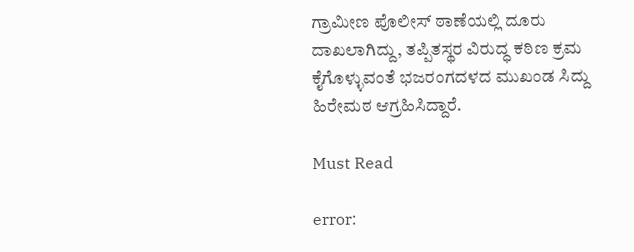ಗ್ರಾಮೀಣ ಪೊಲೀಸ್ ಠಾಣೆಯಲ್ಲಿ ದೂರು ದಾಖಲಾಗಿದ್ದು, ತಪ್ಪಿತಸ್ಥರ ವಿರುದ್ಧ ಕಠಿಣ ಕ್ರಮ ಕೈಗೊಳ್ಳುವಂತೆ ಭಜರಂಗದಳದ ಮುಖಂಡ ಸಿದ್ದು ಹಿರೇಮಠ ಆಗ್ರಹಿಸಿದ್ದಾರೆ.

Must Read

error: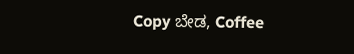Copy ಬೇಡ, Coffee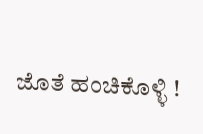ಜೊತೆ ಹಂಚಿಕೊಳ್ಳಿ !